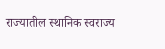राज्यातील स्थानिक स्वराज्य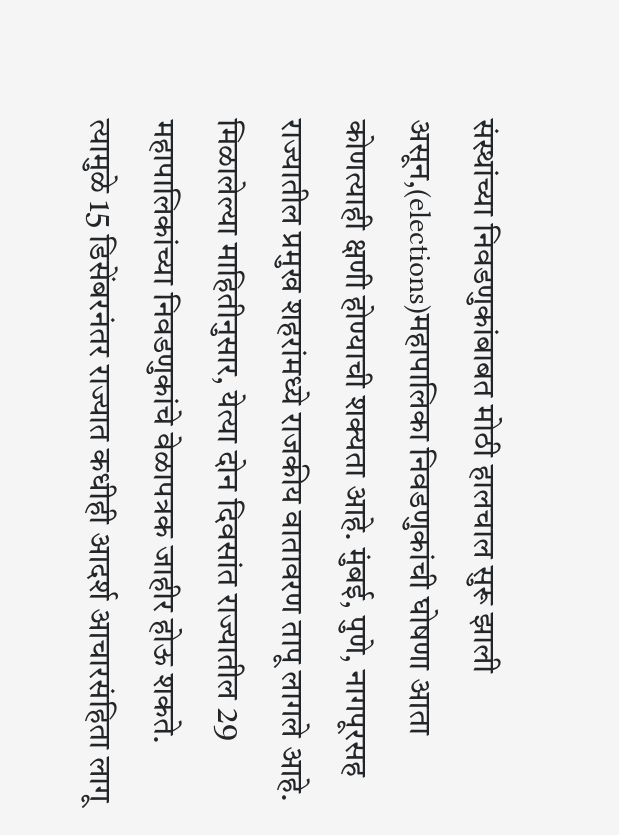संस्थांच्या निवडणुकांबाबत मोठी हालचाल सुरू झाली असून,(elections)महापालिका निवडणुकांची घोषणा आता कोणत्याही क्षणी होण्याची शक्यता आहे. मुंबई, पुणे, नागपूरसह राज्यातील प्रमुख शहरांमध्ये राजकीय वातावरण तापू लागले आहे. मिळालेल्या माहितीनुसार, येत्या दोन दिवसांत राज्यातील 29 महापालिकांच्या निवडणुकांचे वेळापत्रक जाहीर होऊ शकते. त्यामुळे 15 डिसेंबरनंतर राज्यात कधीही आदर्श आचारसंहिता लागू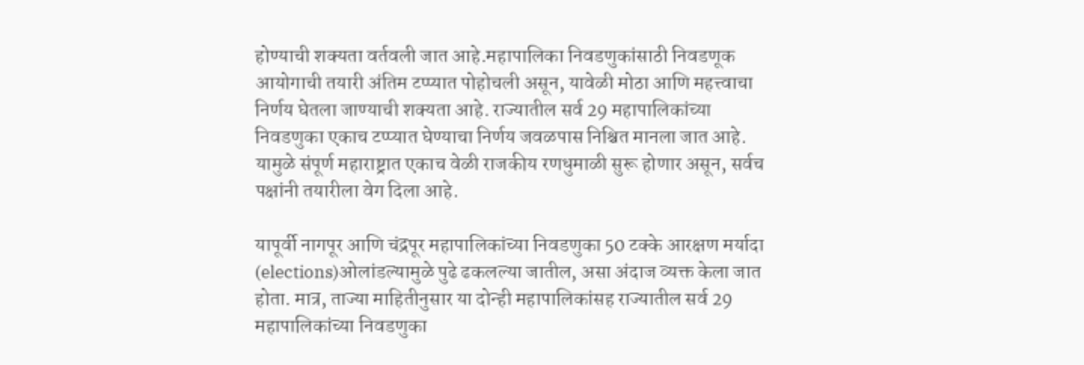होण्याची शक्यता वर्तवली जात आहे.महापालिका निवडणुकांसाठी निवडणूक आयोगाची तयारी अंतिम टप्प्यात पोहोचली असून, यावेळी मोठा आणि महत्त्वाचा निर्णय घेतला जाण्याची शक्यता आहे. राज्यातील सर्व 29 महापालिकांच्या निवडणुका एकाच टप्प्यात घेण्याचा निर्णय जवळपास निश्चित मानला जात आहे. यामुळे संपूर्ण महाराष्ट्रात एकाच वेळी राजकीय रणधुमाळी सुरू होणार असून, सर्वच पक्षांनी तयारीला वेग दिला आहे.

यापूर्वी नागपूर आणि चंद्रपूर महापालिकांच्या निवडणुका 50 टक्के आरक्षण मर्यादा (elections)ओलांडल्यामुळे पुढे ढकलल्या जातील, असा अंदाज व्यक्त केला जात होता. मात्र, ताज्या माहितीनुसार या दोन्ही महापालिकांसह राज्यातील सर्व 29 महापालिकांच्या निवडणुका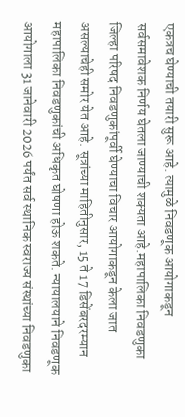एकत्रच घेण्याची तयारी सुरू आहे. त्यामुळे निवडणूक आयोगाकडून सर्वसमावेशक निर्णय घेतला जाण्याची शक्यता आहे.महापालिका निवडणुका जिल्हा परिषद निवडणुकांपूर्वी घेण्याचा विचार आयोगाकडून केला जात असल्याचेही समोर येत आहे. सूत्रांच्या माहितीनुसार, 15 ते 17 डिसेंबरदरम्यान महापालिका निवडणुकांची अधिकृत घोषणा होऊ शकते. न्यायालयाने निवडणूक आयोगाला 31 जानेवारी 2026 पर्यंत सर्व स्थानिक स्वराज्य संस्थांच्या निवडणुका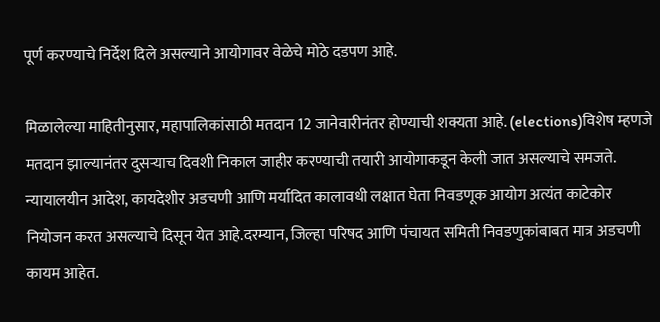पूर्ण करण्याचे निर्देश दिले असल्याने आयोगावर वेळेचे मोठे दडपण आहे.

मिळालेल्या माहितीनुसार, महापालिकांसाठी मतदान 12 जानेवारीनंतर होण्याची शक्यता आहे. (elections)विशेष म्हणजे मतदान झाल्यानंतर दुसऱ्याच दिवशी निकाल जाहीर करण्याची तयारी आयोगाकडून केली जात असल्याचे समजते. न्यायालयीन आदेश, कायदेशीर अडचणी आणि मर्यादित कालावधी लक्षात घेता निवडणूक आयोग अत्यंत काटेकोर नियोजन करत असल्याचे दिसून येत आहे.दरम्यान, जिल्हा परिषद आणि पंचायत समिती निवडणुकांबाबत मात्र अडचणी कायम आहेत.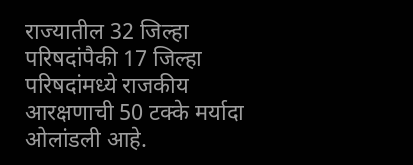राज्यातील 32 जिल्हा परिषदांपैकी 17 जिल्हा परिषदांमध्ये राजकीय आरक्षणाची 50 टक्के मर्यादा ओलांडली आहे.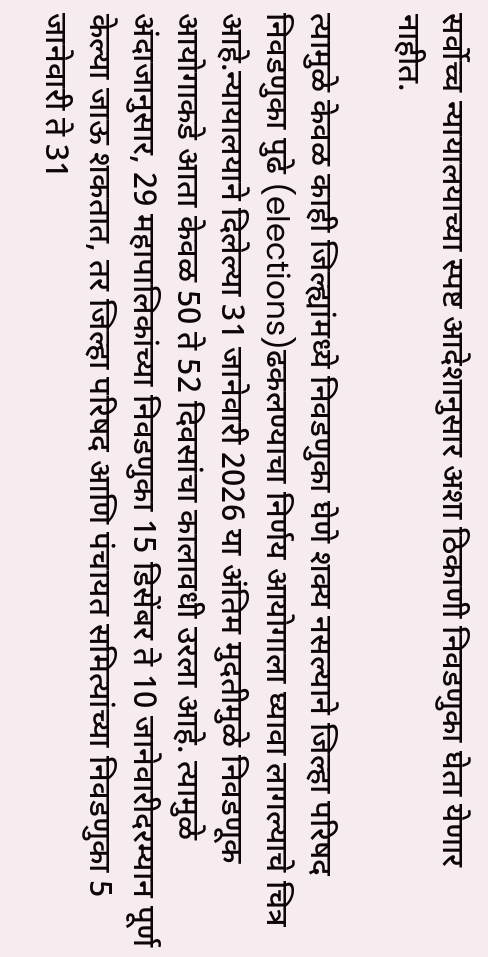सर्वोच्च न्यायालयाच्या स्पष्ट आदेशानुसार अशा ठिकाणी निवडणुका घेता येणार नाहीत.

त्यामुळे केवळ काही जिल्ह्यांमध्ये निवडणुका घेणे शक्य नसल्याने जिल्हा परिषद निवडणुका पुढे (elections)ढकलण्याचा निर्णय आयोगाला घ्यावा लागल्याचे चित्र आहे.न्यायालयाने दिलेल्या 31 जानेवारी 2026 या अंतिम मुदतीमुळे निवडणूक आयोगाकडे आता केवळ 50 ते 52 दिवसांचा कालावधी उरला आहे. त्यामुळे अंदाजानुसार, 29 महापालिकांच्या निवडणुका 15 डिसेंबर ते 10 जानेवारीदरम्यान पूर्ण केल्या जाऊ शकतात, तर जिल्हा परिषद आणि पंचायत समित्यांच्या निवडणुका 5 जानेवारी ते 31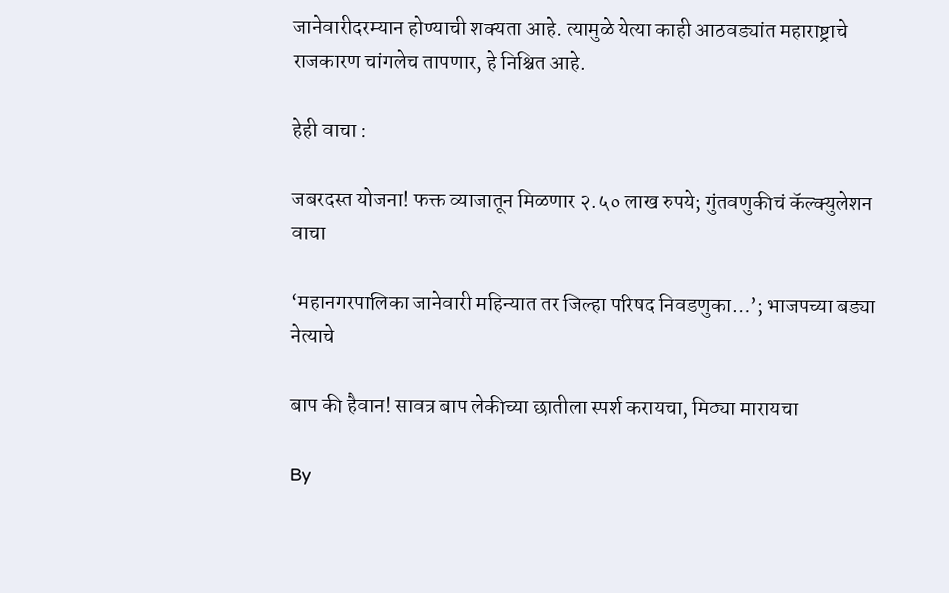जानेवारीदरम्यान होण्याची शक्यता आहे. त्यामुळे येत्या काही आठवड्यांत महाराष्ट्राचे राजकारण चांगलेच तापणार, हे निश्चित आहे.

हेही वाचा :

जबरदस्त योजना! फक्त व्याजातून मिळणार २.५० लाख रुपये; गुंतवणुकीचं कॅल्क्युलेशन वाचा

‘महानगरपालिका जानेवारी महिन्यात तर जिल्हा परिषद निवडणुका…’; भाजपच्या बड्या नेत्याचे

बाप की हैवान! सावत्र बाप लेकीच्या छातीला स्पर्श करायचा, मिठ्या मारायचा

By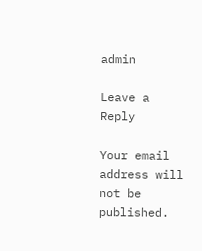admin

Leave a Reply

Your email address will not be published.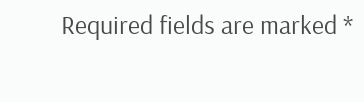Required fields are marked *